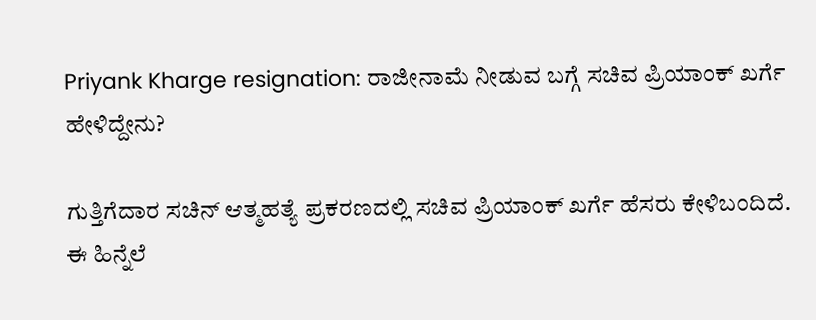Priyank Kharge resignation: ರಾಜೀನಾಮೆ ನೀಡುವ ಬಗ್ಗೆ ಸಚಿವ ಪ್ರಿಯಾಂಕ್‌ ಖರ್ಗೆ ಹೇಳಿದ್ದೇನು?

ಗುತ್ತಿಗೆದಾರ ಸಚಿನ್ ಆತ್ಮಹತ್ಯೆ ಪ್ರಕರಣದಲ್ಲಿ ಸಚಿವ ಪ್ರಿಯಾಂಕ್ ಖರ್ಗೆ ಹೆಸರು ಕೇಳಿಬಂದಿದೆ. ಈ ಹಿನ್ನೆಲೆ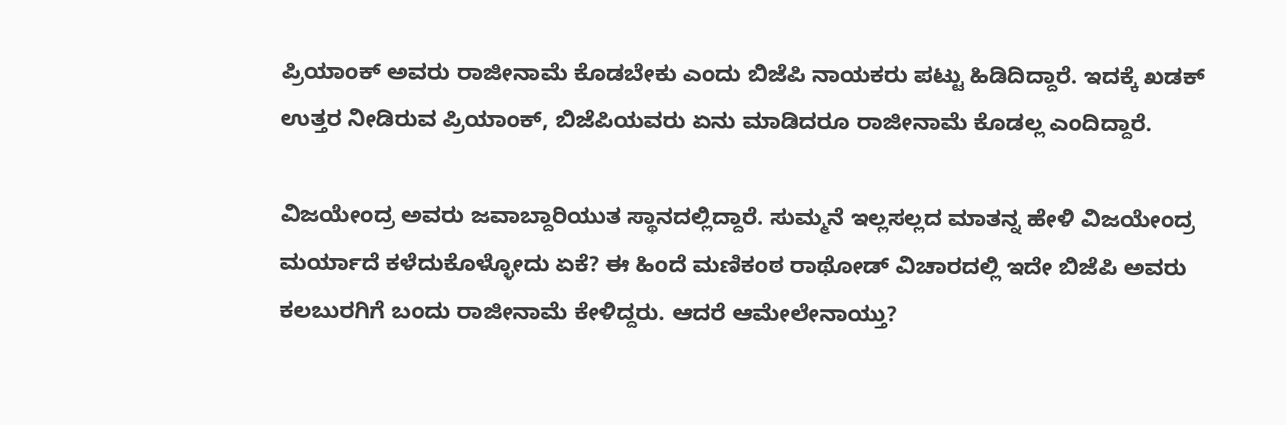ಪ್ರಿಯಾಂಕ್‌ ಅವರು ರಾಜೀನಾಮೆ ಕೊಡಬೇಕು ಎಂದು ಬಿಜೆಪಿ ನಾಯಕರು ಪಟ್ಟು ಹಿಡಿದಿದ್ದಾರೆ. ಇದಕ್ಕೆ ಖಡಕ್‌ ಉತ್ತರ ನೀಡಿರುವ ಪ್ರಿಯಾಂಕ್‌, ಬಿಜೆಪಿಯವರು ಏನು ಮಾಡಿದರೂ ರಾಜೀನಾಮೆ ಕೊಡಲ್ಲ ಎಂದಿದ್ದಾರೆ.

ವಿಜಯೇಂದ್ರ ಅವರು ಜವಾಬ್ದಾರಿಯುತ ಸ್ಥಾನದಲ್ಲಿದ್ದಾರೆ. ಸುಮ್ಮನೆ ಇಲ್ಲಸಲ್ಲದ ಮಾತನ್ನ ಹೇಳಿ ವಿಜಯೇಂದ್ರ ಮರ್ಯಾದೆ ಕಳೆದುಕೊಳ್ಳೋದು ಏಕೆ? ಈ ಹಿಂದೆ ಮಣಿಕಂಠ ರಾಥೋಡ್ ವಿಚಾರದಲ್ಲಿ ಇದೇ ಬಿಜೆಪಿ ಅವರು ಕಲಬುರಗಿಗೆ ಬಂದು ರಾಜೀನಾಮೆ ಕೇಳಿದ್ದರು. ಆದರೆ ಆಮೇಲೇನಾಯ್ತು?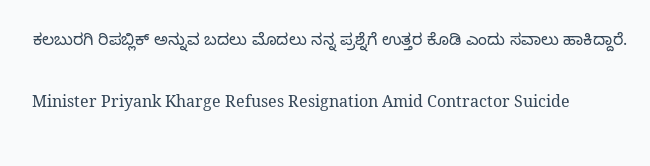ಕಲಬುರಗಿ ರಿಪಬ್ಲಿಕ್‌ ಅನ್ನುವ ಬದಲು ಮೊದಲು ನನ್ನ ಪ್ರಶ್ನೆಗೆ ಉತ್ತರ ಕೊಡಿ ಎಂದು ಸವಾಲು ಹಾಕಿದ್ದಾರೆ.

Minister Priyank Kharge Refuses Resignation Amid Contractor Suicide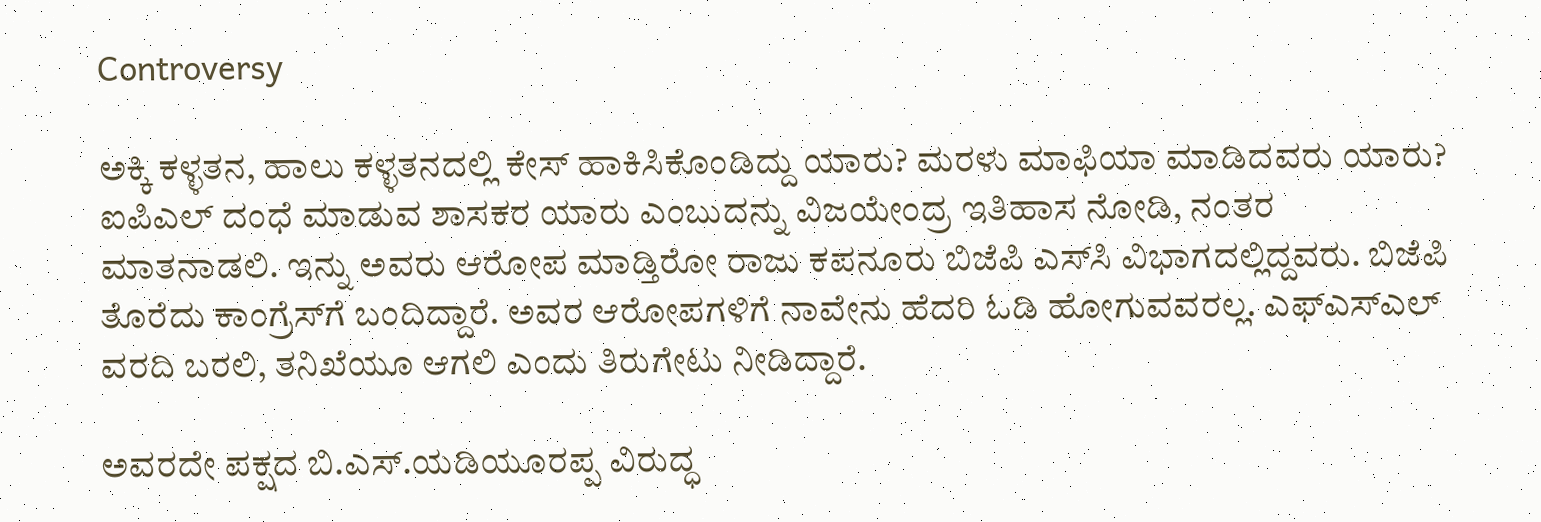Controversy

ಅಕ್ಕಿ ಕಳ್ಳತನ, ಹಾಲು ಕಳ್ಳತನದಲ್ಲಿ ಕೇಸ್‌ ಹಾಕಿಸಿಕೊಂಡಿದ್ದು ಯಾರು? ಮರಳು ಮಾಫಿಯಾ ಮಾಡಿದವರು ಯಾರು? ಐಪಿಎಲ್‌ ದಂಧೆ ಮಾಡುವ ಶಾಸಕರ ಯಾರು ಎಂಬುದನ್ನು ವಿಜಯೇಂದ್ರ ಇತಿಹಾಸ ನೋಡಿ, ನಂತರ ಮಾತನಾಡಲಿ. ಇನ್ನು ಅವರು ಆರೋಪ ಮಾಡ್ತಿರೋ ರಾಜು ಕಪನೂರು ಬಿಜೆಪಿ ಎಸ್‌ಸಿ ವಿಭಾಗದಲ್ಲಿದ್ದವರು. ಬಿಜೆಪಿ ತೊರೆದು ಕಾಂಗ್ರೆಸ್‌ಗೆ ಬಂದಿದ್ದಾರೆ. ಅವರ ಆರೋಪಗಳಿಗೆ ನಾವೇನು ಹೆದರಿ ಓಡಿ ಹೋಗುವವರಲ್ಲ. ಎಫ್‌ಎಸ್‌ಎಲ್‌ ವರದಿ ಬರಲಿ, ತನಿಖೆಯೂ ಆಗಲಿ ಎಂದು ತಿರುಗೇಟು ನೀಡಿದ್ದಾರೆ.

ಅವರದೇ ಪಕ್ಷದ ಬಿ.ಎಸ್.ಯಡಿಯೂರಪ್ಪ ವಿರುದ್ಧ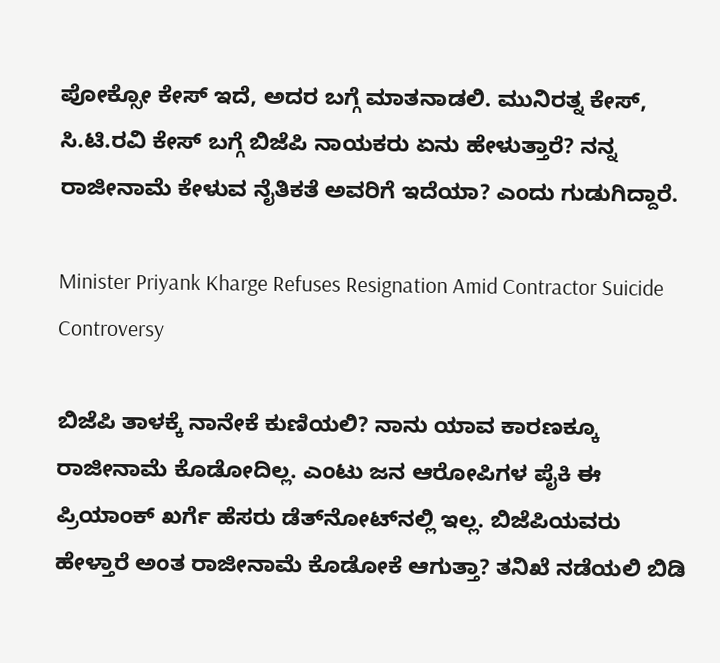ಪೋಕ್ಸೋ ಕೇಸ್‌ ಇದೆ, ಅದರ ಬಗ್ಗೆ ಮಾತನಾಡಲಿ. ಮುನಿರತ್ನ ಕೇಸ್‌, ಸಿ.ಟಿ.ರವಿ ಕೇಸ್‌ ಬಗ್ಗೆ ಬಿಜೆಪಿ ನಾಯಕರು ಏನು ಹೇಳುತ್ತಾರೆ? ನನ್ನ ರಾಜೀನಾಮೆ ಕೇಳುವ ನೈತಿಕತೆ ಅವರಿಗೆ ಇದೆಯಾ? ಎಂದು ಗುಡುಗಿದ್ದಾರೆ.

Minister Priyank Kharge Refuses Resignation Amid Contractor Suicide Controversy

ಬಿಜೆಪಿ ತಾಳಕ್ಕೆ ನಾನೇಕೆ ಕುಣಿಯಲಿ? ನಾನು ಯಾವ ಕಾರಣಕ್ಕೂ ರಾಜೀನಾಮೆ ಕೊಡೋದಿಲ್ಲ. ಎಂಟು ಜನ ಆರೋಪಿಗಳ ಪೈಕಿ ಈ ಪ್ರಿಯಾಂಕ್‌ ಖರ್ಗೆ ಹೆಸರು ಡೆತ್‌ನೋಟ್‌ನಲ್ಲಿ ಇಲ್ಲ. ಬಿಜೆಪಿಯವರು ಹೇಳ್ತಾರೆ ಅಂತ ರಾಜೀನಾಮೆ ಕೊಡೋಕೆ ಆಗುತ್ತಾ? ತನಿಖೆ ನಡೆಯಲಿ ಬಿಡಿ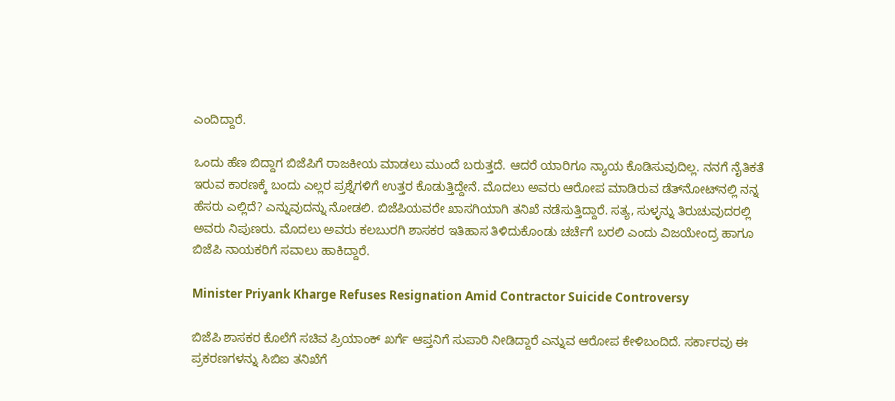ಎಂದಿದ್ದಾರೆ.

ಒಂದು ಹೆಣ ಬಿದ್ದಾಗ ಬಿಜೆಪಿಗೆ ರಾಜಕೀಯ ಮಾಡಲು ಮುಂದೆ ಬರುತ್ತದೆ. ಆದರೆ ಯಾರಿಗೂ ನ್ಯಾಯ ಕೊಡಿಸುವುದಿಲ್ಲ. ನನಗೆ ನೈತಿಕತೆ ಇರುವ ಕಾರಣಕ್ಕೆ ಬಂದು ಎಲ್ಲರ ಪ್ರಶ್ನೆಗಳಿಗೆ ಉತ್ತರ ಕೊಡುತ್ತಿದ್ದೇನೆ. ಮೊದಲು ಅವರು ಆರೋಪ ಮಾಡಿರುವ ಡೆತ್‌ನೋಟ್‌ನಲ್ಲಿ ನನ್ನ ಹೆಸರು ಎಲ್ಲಿದೆ? ಎನ್ನುವುದನ್ನು ನೋಡಲಿ. ಬಿಜೆಪಿಯವರೇ ಖಾಸಗಿಯಾಗಿ ತನಿಖೆ ನಡೆಸುತ್ತಿದ್ದಾರೆ. ಸತ್ಯ, ಸುಳ್ಳನ್ನು ತಿರುಚುವುದರಲ್ಲಿ ಅವರು ನಿಪುಣರು. ಮೊದಲು ಅವರು ಕಲಬುರಗಿ ಶಾಸಕರ ಇತಿಹಾಸ ತಿಳಿದುಕೊಂಡು ಚರ್ಚೆಗೆ ಬರಲಿ ಎಂದು ವಿಜಯೇಂದ್ರ ಹಾಗೂ ಬಿಜೆಪಿ ನಾಯಕರಿಗೆ ಸವಾಲು ಹಾಕಿದ್ದಾರೆ.

Minister Priyank Kharge Refuses Resignation Amid Contractor Suicide Controversy

ಬಿಜೆಪಿ ಶಾಸಕರ ಕೊಲೆಗೆ ಸಚಿವ ಪ್ರಿಯಾಂಕ್‌ ಖರ್ಗೆ ಆಪ್ತನಿಗೆ ಸುಪಾರಿ ನೀಡಿದ್ದಾರೆ ಎನ್ನುವ ಆರೋಪ ಕೇಳಿಬಂದಿದೆ. ಸರ್ಕಾರವು ಈ ಪ್ರಕರಣಗಳನ್ನು ಸಿಬಿಐ ತನಿಖೆಗೆ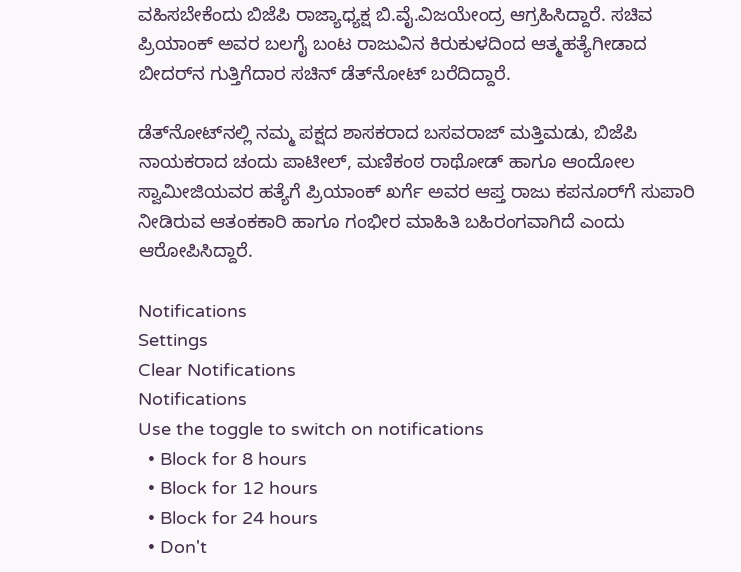ವಹಿಸಬೇಕೆಂದು ಬಿಜೆಪಿ ರಾಜ್ಯಾಧ್ಯಕ್ಷ ಬಿ.ವೈ.ವಿಜಯೇಂದ್ರ ಆಗ್ರಹಿಸಿದ್ದಾರೆ. ಸಚಿವ ಪ್ರಿಯಾಂಕ್‌ ಅವರ ಬಲಗೈ ಬಂಟ ರಾಜುವಿನ ಕಿರುಕುಳದಿಂದ ಆತ್ಮಹತ್ಯೆಗೀಡಾದ ಬೀದರ್‌ನ ಗುತ್ತಿಗೆದಾರ ಸಚಿನ್ ಡೆತ್‌ನೋಟ್‌ ಬರೆದಿದ್ದಾರೆ.

ಡೆತ್‌ನೋಟ್‌ನಲ್ಲಿ ನಮ್ಮ ಪಕ್ಷದ ಶಾಸಕರಾದ ಬಸವರಾಜ್‌ ಮತ್ತಿಮಡು, ಬಿಜೆಪಿ ನಾಯಕರಾದ ಚಂದು ಪಾಟೀಲ್‌, ಮಣಿಕಂಠ ರಾಥೋಡ್‌ ಹಾಗೂ ಆಂದೋಲ ಸ್ವಾಮೀಜಿಯವರ ಹತ್ಯೆಗೆ ಪ್ರಿಯಾಂಕ್ ಖರ್ಗೆ ಅವರ ಆಪ್ತ ರಾಜು ಕಪನೂರ್‌ಗೆ ಸುಪಾರಿ ನೀಡಿರುವ ಆತಂಕಕಾರಿ ಹಾಗೂ ಗಂಭೀರ ಮಾಹಿತಿ ಬಹಿರಂಗವಾಗಿದೆ ಎಂದು ಆರೋಪಿಸಿದ್ದಾರೆ.

Notifications
Settings
Clear Notifications
Notifications
Use the toggle to switch on notifications
  • Block for 8 hours
  • Block for 12 hours
  • Block for 24 hours
  • Don't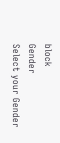block
Gender
Select your Gender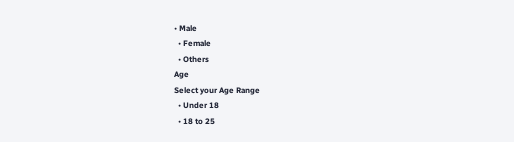• Male
  • Female
  • Others
Age
Select your Age Range
  • Under 18
  • 18 to 25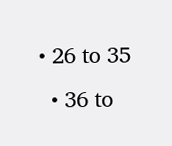• 26 to 35
  • 36 to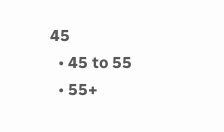45
  • 45 to 55
  • 55+